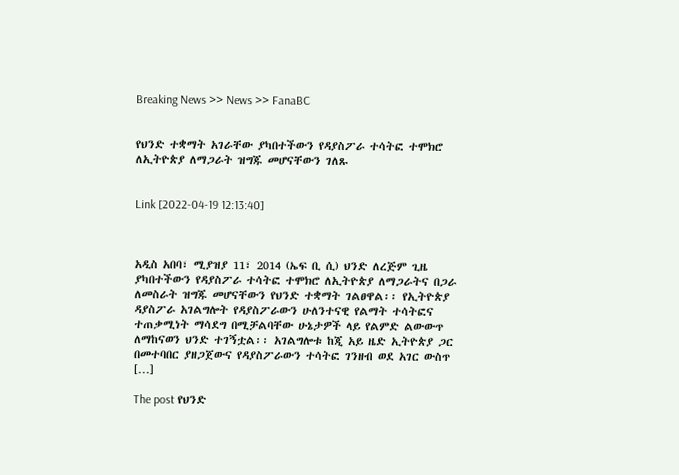Breaking News >> News >> FanaBC


የህንድ ተቋማት አገራቸው ያካበተችውን የዳያስፖራ ተሳትፎ ተሞክሮ ለኢትዮጵያ ለማጋራት ዝግጁ መሆናቸውን ገለጹ


Link [2022-04-19 12:13:40]



አዲስ አበባ፣ ሚያዝያ 11፣ 2014 (ኤፍ ቢ ሲ) ህንድ ለረጅም ጊዜ ያካበተችውን የዳያስፖራ ተሳትፎ ተሞክሮ ለኢትዮጵያ ለማጋራትና በጋራ ለመስራት ዝግጁ መሆናቸውን የህንድ ተቋማት ገልፀዋል፡፡ የኢትዮጵያ ዳያስፖራ አገልግሎት የዳያስፖራውን ሁለንተናዊ የልማት ተሳትፎና ተጠቃሚነት ማሳደግ በሚቻልባቸው ሁኔታዎች ላይ የልምድ ልውውጥ ለማከናወን ህንድ ተገኝቷል፡፡ አገልግሎቱ ከጂ አይ ዜድ ኢትዮጵያ ጋር በመተባበር ያዘጋጀውና የዳያስፖራውን ተሳትፎ ገንዘብ ወደ አገር ውስጥ […]

The post የህንድ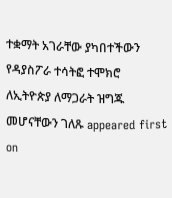ተቋማት አገራቸው ያካበተችውን የዳያስፖራ ተሳትፎ ተሞክሮ ለኢትዮጵያ ለማጋራት ዝግጁ መሆናቸውን ገለጹ appeared first on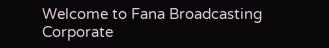Welcome to Fana Broadcasting Corporate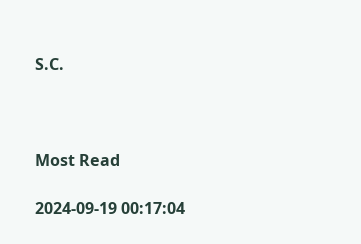S.C.



Most Read

2024-09-19 00:17:04